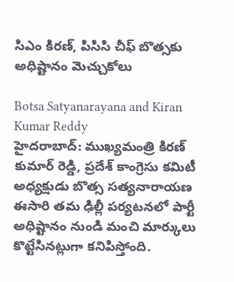సిఎం కిరణ్, పిసిసి చీఫ్ బొత్సకు అధిష్టానం మెచ్చుకోలు

Botsa Satyanarayana and Kiran Kumar Reddy
హైదరాబాద్: ముఖ్యమంత్రి కిరణ్ కుమార్ రెడ్డి, ప్రదేశ్ కాంగ్రెసు కమిటీ అధ్యక్షుడు బొత్స సత్యనారాయణ ఈసారి తమ ఢిల్లీ పర్యటనలో పార్టీ అధిష్టానం నుండి మంచి మార్కులు కొట్టేసినట్లుగా కనిపిస్తోంది.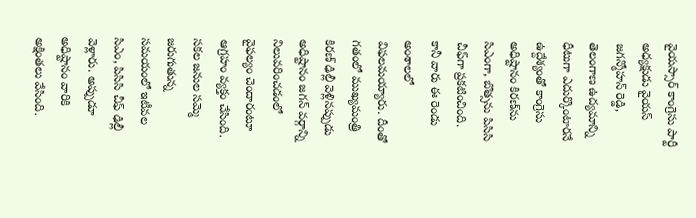వైయస్సార్ కాంగ్రెసు పార్టీ అధ్యక్షుడు వైయస్ జగన్మోహన్ రెడ్డి, తెలంగాణ ఉద్యమాన్ని ధీటుగా ఎదుర్కొంటారనే ఉద్దేశ్యంతో కాంగ్రెసు అధిష్టానం కిరణ్‌ను సిఎంగా, బొత్సను పిసిసి చీఫ్‌గా ప్రకటించింది. కానీ వారు ఈ రెండు అంశాలలో విఫలమయ్యారు. దీంతో గతంలో ముఖ్యమంత్రి కిరణ్ ఢిల్లీ వెళ్లినప్పుడు అధిష్టానం జగన్ వర్గాన్ని నిలువరించడంలో వైఫల్యం చెందారంటూ ఆగ్రహం వ్యక్తం చేసింది. సకల జనుల సమ్మె జరుగుతున్న సమయంలో ఇటీవల సిఎం, పిసిసి చీఫ్ ఢిల్లీ వెళ్లారు. అప్పుడూ అధిష్టానం వారికి అక్షింతలు వేసింది.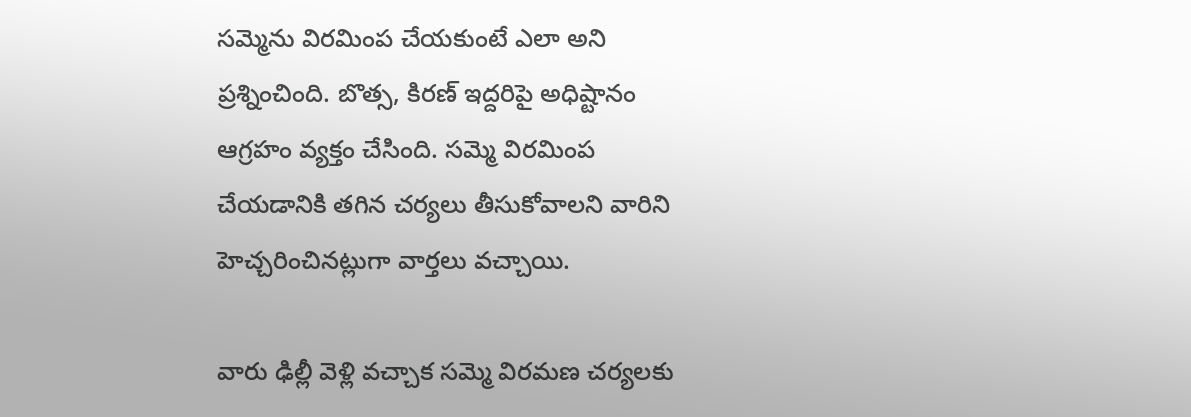సమ్మెను విరమింప చేయకుంటే ఎలా అని ప్రశ్నించింది. బొత్స, కిరణ్ ఇద్దరిపై అధిష్టానం ఆగ్రహం వ్యక్తం చేసింది. సమ్మె విరమింప చేయడానికి తగిన చర్యలు తీసుకోవాలని వారిని హెచ్చరించినట్లుగా వార్తలు వచ్చాయి.

వారు ఢిల్లీ వెళ్లి వచ్చాక సమ్మె విరమణ చర్యలకు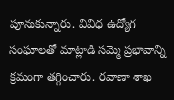పూనుకున్నారు. వివిధ ఉద్యోగ సంఘాలతో మాట్లాడి సమ్మె ప్రభావాన్ని క్రమంగా తగ్గించారు. రవాణా శాఖ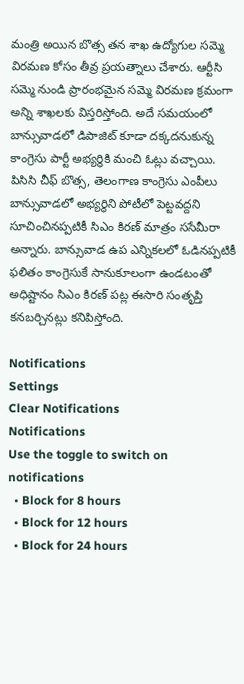మంత్రి అయిన బొత్స తన శాఖ ఉద్యోగుల సమ్మె విరమణ కోసం తీవ్ర ప్రయత్నాలు చేశారు. ఆర్టీసి సమ్మె నుండి ప్రారంభమైన సమ్మె విరమణ క్రమంగా అన్ని శాఖలకు విస్తరిస్తోంది. అదే సమయంలో బాన్సువాడలో డిపాజిట్ కూడా దక్కదనుకున్న కాంగ్రెసు పార్టీ అభ్యర్థికి మంచి ఓట్లు వచ్చాయి. పిసిసి చీఫ్ బొత్స, తెలంగాణ కాంగ్రెసు ఎంపీలు బాన్సువాడలో అభ్యర్థిని పోటీలో పెట్టవద్దని సూచించినప్పటికీ సిఎం కిరణ్ మాత్రం ససేమీరా అన్నారు. బాన్సువాడ ఉప ఎన్నికలలో ఓడినప్పటికీ ఫలితం కాంగ్రెసుకే సానుకూలంగా ఉండటంతో అధిష్టానం సిఎం కిరణ్ పట్ల ఈసారి సంతృప్తి కనబర్చినట్లు కనిపిస్తోంది.

Notifications
Settings
Clear Notifications
Notifications
Use the toggle to switch on notifications
  • Block for 8 hours
  • Block for 12 hours
  • Block for 24 hours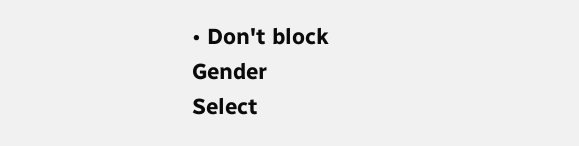• Don't block
Gender
Select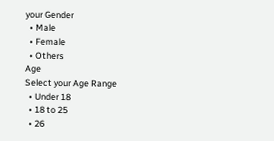your Gender
  • Male
  • Female
  • Others
Age
Select your Age Range
  • Under 18
  • 18 to 25
  • 26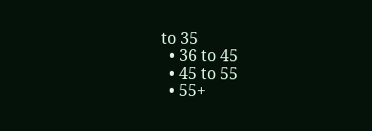to 35
  • 36 to 45
  • 45 to 55
  • 55+